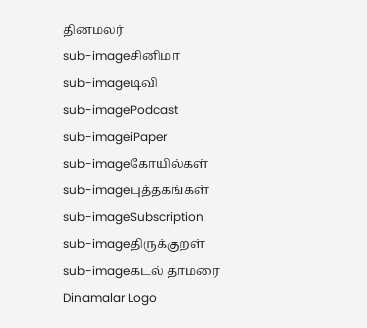தினமலர்
sub-imageசினிமா
sub-imageடிவி
sub-imagePodcast
sub-imageiPaper
sub-imageகோயில்கள்
sub-imageபுத்தகங்கள்
sub-imageSubscription
sub-imageதிருக்குறள்
sub-imageகடல் தாமரை
Dinamalar Logo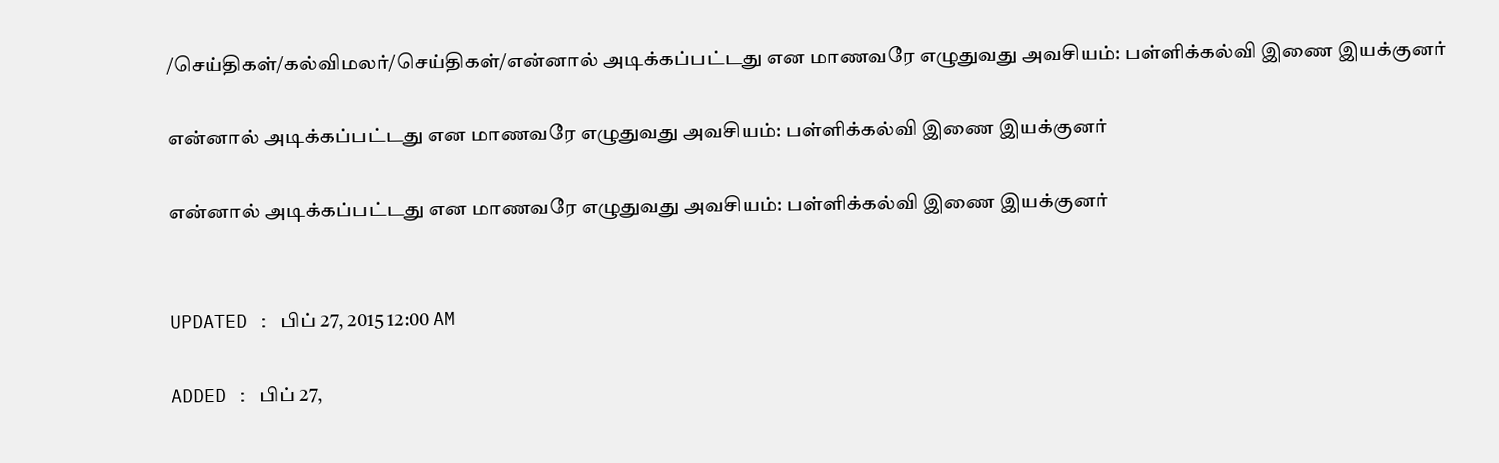/செய்திகள்/கல்விமலர்/செய்திகள்/என்னால் அடிக்கப்பட்டது என மாணவரே எழுதுவது அவசியம்: பள்ளிக்கல்வி இணை இயக்குனர்

என்னால் அடிக்கப்பட்டது என மாணவரே எழுதுவது அவசியம்: பள்ளிக்கல்வி இணை இயக்குனர்

என்னால் அடிக்கப்பட்டது என மாணவரே எழுதுவது அவசியம்: பள்ளிக்கல்வி இணை இயக்குனர்


UPDATED : பிப் 27, 2015 12:00 AM

ADDED : பிப் 27,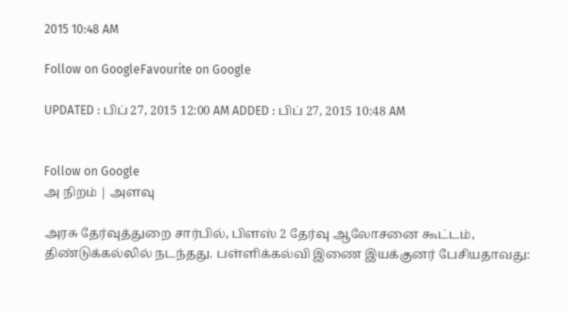2015 10:48 AM

Follow on GoogleFavourite on Google

UPDATED : பிப் 27, 2015 12:00 AM ADDED : பிப் 27, 2015 10:48 AM


Follow on Google
அ நிறம் | அளவு

அரசு தேர்வுத்துறை சார்பில், பிளஸ் 2 தேர்வு ஆலோசனை கூட்டம், திண்டுக்கல்லில் நடந்தது. பள்ளிக்கல்வி இணை இயக்குனர் பேசியதாவது: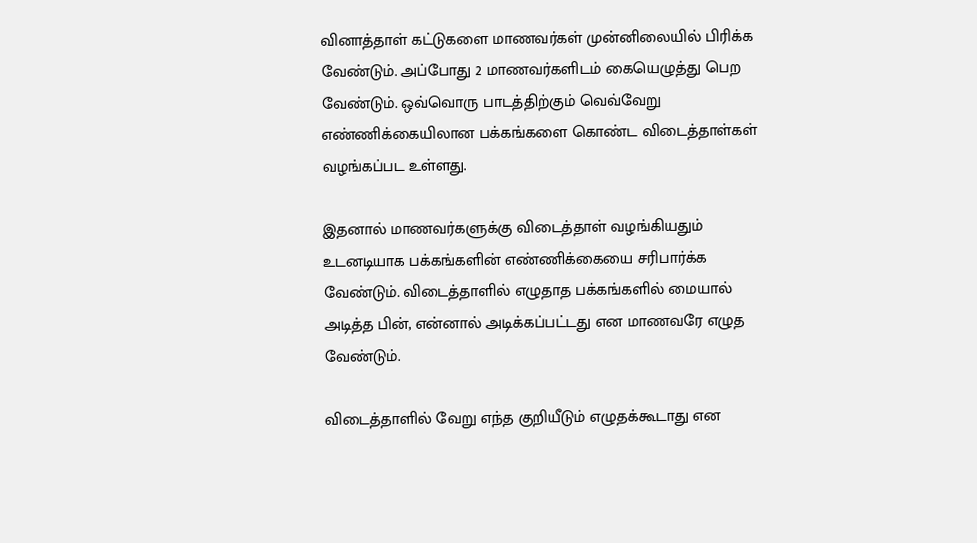வினாத்தாள் கட்டுகளை மாணவர்கள் முன்னிலையில் பிரிக்க வேண்டும். அப்போது 2 மாணவர்களிடம் கையெழுத்து பெற வேண்டும். ஒவ்வொரு பாடத்திற்கும் வெவ்வேறு எண்ணிக்கையிலான பக்கங்களை கொண்ட விடைத்தாள்கள் வழங்கப்பட உள்ளது.

இதனால் மாணவர்களுக்கு விடைத்தாள் வழங்கியதும் உடனடியாக பக்கங்களின் எண்ணிக்கையை சரிபார்க்க வேண்டும். விடைத்தாளில் எழுதாத பக்கங்களில் மையால் அடித்த பின், என்னால் அடிக்கப்பட்டது என மாணவரே எழுத வேண்டும்.

விடைத்தாளில் வேறு எந்த குறியீடும் எழுதக்கூடாது என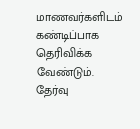மாணவர்களிடம் கண்டிப்பாக தெரிவிக்க வேண்டும். தேர்வு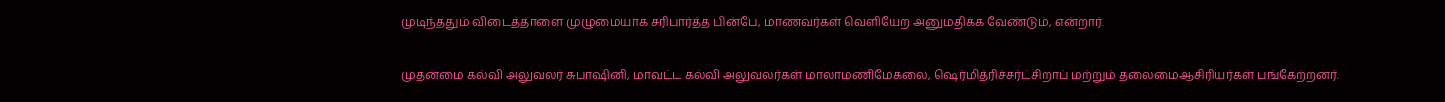முடிந்ததும் விடைத்தாளை முழுமையாக சரிபார்த்த பின்பே, மாணவர்கள் வெளியேற அனுமதிக்க வேண்டும், என்றார்.

முதன்மை கல்வி அலுவலர் சுபாஷினி, மாவட்ட கல்வி அலுவலர்கள் மாலாமணிமேகலை, ஷெர்மித்ரிச்சர்ட்சிறாப் மற்றும் தலைமைஆசிரியர்கள் பங்கேற்றனர்.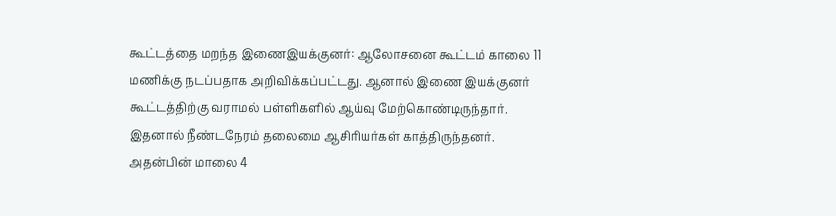கூட்டத்தை மறந்த இணைஇயக்குனர்: ஆலோசனை கூட்டம் காலை 11 மணிக்கு நடப்பதாக அறிவிக்கப்பட்டது. ஆனால் இணை இயக்குனர் கூட்டத்திற்கு வராமல் பள்ளிகளில் ஆய்வு மேற்கொண்டிருந்தார். இதனால் நீண்டநேரம் தலைமை ஆசிரியர்கள் காத்திருந்தனர். அதன்பின் மாலை 4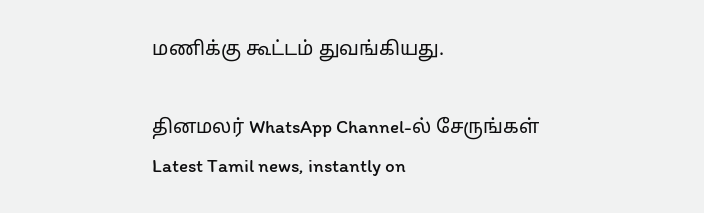மணிக்கு கூட்டம் துவங்கியது.

தினமலர் WhatsApp Channel-ல் சேருங்கள்
Latest Tamil news, instantly on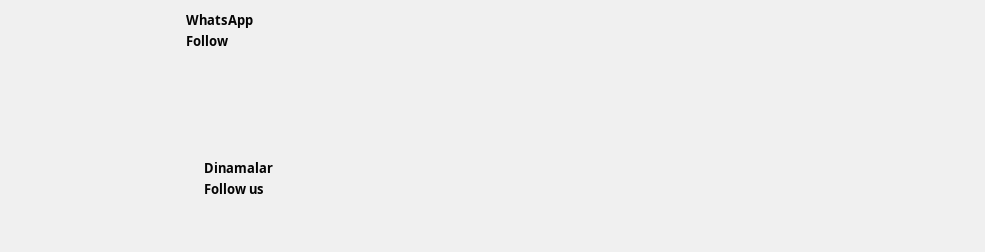WhatsApp
Follow





      Dinamalar
      Follow us